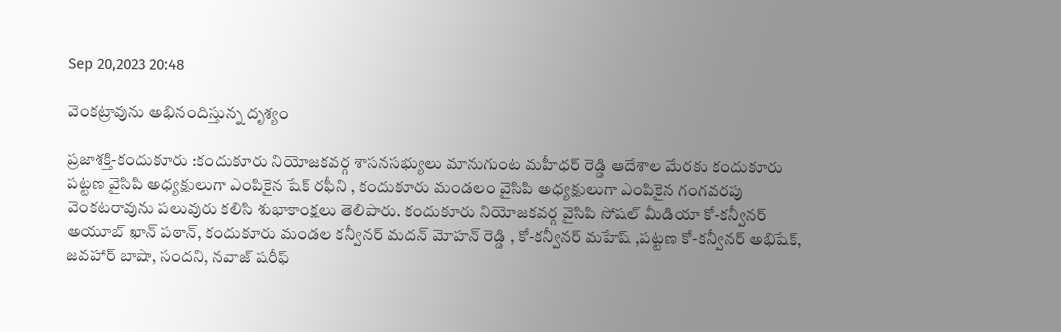Sep 20,2023 20:48

వెంకట్రావును అభినందిస్తున్న దృశ్యం

ప్రజాశక్తి-కందుకూరు :కందుకూరు నియోజకవర్గ శాసనసభ్యులు మానుగుంట మహీధర్‌ రెడ్డి ఆదేశాల మేరకు కందుకూరు పట్టణ వైసిపి అధ్యక్షులుగా ఎంపికైన షేక్‌ రఫీని , కందుకూరు మండలం వైసిపి అధ్యక్షులుగా ఎంపికైన గంగవరపు వెంకటరావును పలువురు కలిసి శుభాకాంక్షలు తెలిపారు. కందుకూరు నియోజకవర్గ వైసిపి సోషల్‌ మీడియా కో-కన్వీనర్‌ అయూబ్‌ ఖాన్‌ పఠాన్‌, కందుకూరు మండల కన్వీనర్‌ మదన్‌ మోహన్‌ రెడ్డి , కో-కన్వీనర్‌ మహేష్‌ ,పట్టణ కో-కన్వీనర్‌ అభిషేక్‌, జవహార్‌ బాషా, సందని, నవాజ్‌ షరీఫ్‌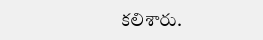కలిశారు.